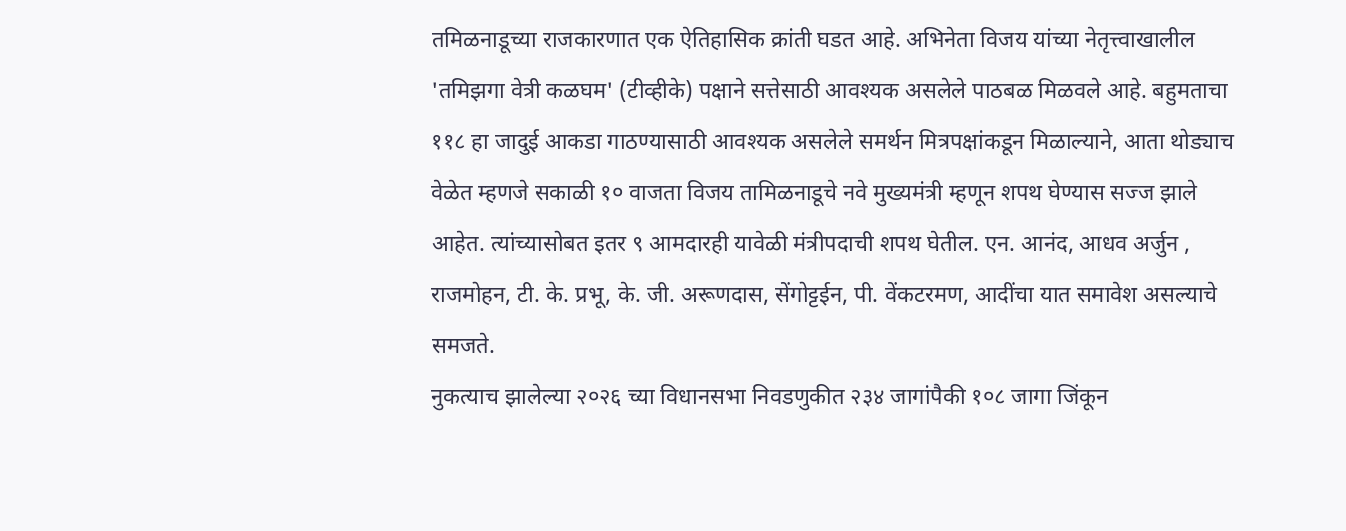तमिळनाडूच्या राजकारणात एक ऐतिहासिक क्रांती घडत आहे. अभिनेता विजय यांच्या नेतृत्त्वाखालील 'तमिझगा वेत्री कळघम' (टीव्हीके) पक्षाने सत्तेसाठी आवश्यक असलेले पाठबळ मिळवले आहे. बहुमताचा ११८ हा जादुई आकडा गाठण्यासाठी आवश्यक असलेले समर्थन मित्रपक्षांकडून मिळाल्याने, आता थोड्याच वेळेत म्हणजे सकाळी १० वाजता विजय तामिळनाडूचे नवे मुख्यमंत्री म्हणून शपथ घेण्यास सज्ज झाले आहेत. त्यांच्यासोबत इतर ९ आमदारही यावेळी मंत्रीपदाची शपथ घेतील. एन. आनंद, आधव अर्जुन , राजमोहन, टी. के. प्रभू, के. जी. अरूणदास, सेंगोट्टईन, पी. वेंकटरमण, आदींचा यात समावेश असल्याचे समजते.
नुकत्याच झालेल्या २०२६ च्या विधानसभा निवडणुकीत २३४ जागांपैकी १०८ जागा जिंकून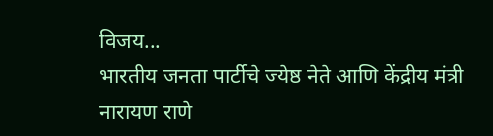विजय...
भारतीय जनता पार्टीचे ज्येष्ठ नेते आणि केंद्रीय मंत्री नारायण राणे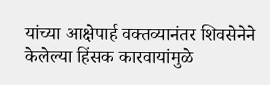यांच्या आक्षेपार्ह वक्तव्यानंतर शिवसेनेने केलेल्या हिंसक कारवायांमुळे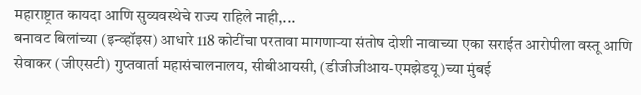महाराष्ट्रात कायदा आणि सुव्यवस्थेचे राज्य राहिले नाही,...
बनावट बिलांच्या (इन्व्हॉइस) आधारे 118 कोटींचा परतावा मागणाऱ्या संतोष दोशी नावाच्या एका सराईत आरोपीला वस्तू आणि सेवाकर (जीएसटी) गुप्तवार्ता महासंचालनालय, सीबीआयसी, (डीजीजीआय-एमझेडयू)च्या मुंबई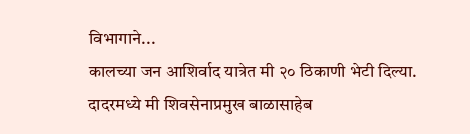विभागाने...
कालच्या जन आशिर्वाद यात्रेत मी २० ठिकाणी भेटी दिल्या. दादरमध्ये मी शिवसेनाप्रमुख बाळासाहेब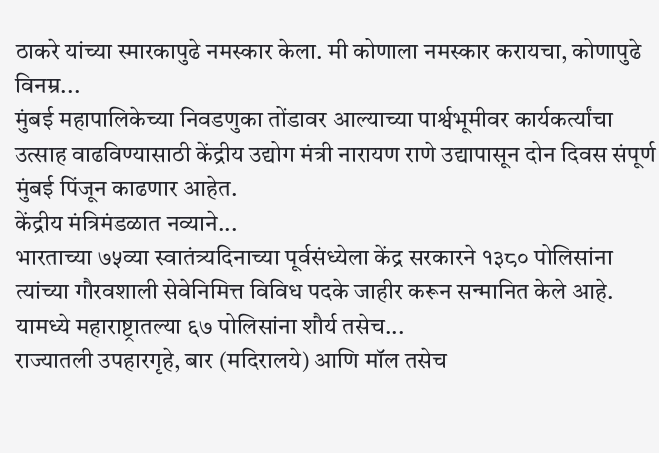ठाकरे यांच्या स्मारकापुढे नमस्कार केला. मी कोणाला नमस्कार करायचा, कोणापुढे विनम्र...
मुंबई महापालिकेच्या निवडणुका तोंडावर आल्याच्या पार्श्वभूमीवर कार्यकर्त्यांचा उत्साह वाढविण्यासाठी केंद्रीय उद्योग मंत्री नारायण राणे उद्यापासून दोन दिवस संपूर्ण मुंबई पिंजून काढणार आहेत.
केंद्रीय मंत्रिमंडळात नव्याने...
भारताच्या ७५व्या स्वातंत्र्यदिनाच्या पूर्वसंध्येला केंद्र सरकारने १३८० पोलिसांना त्यांच्या गौरवशाली सेवेनिमित्त विविध पदके जाहीर करून सन्मानित केले आहे. यामध्ये महाराष्ट्रातल्या ६७ पोलिसांना शौर्य तसेच...
राज्यातली उपहारगृहे, बार (मदिरालये) आणि मॉल तसेच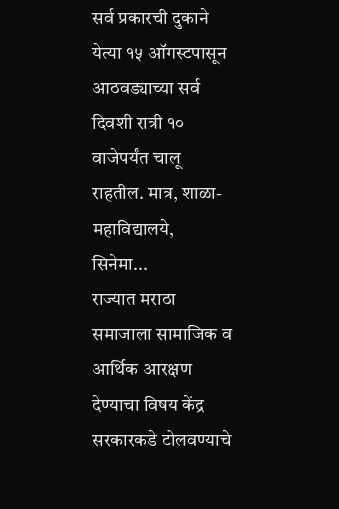सर्व प्रकारची दुकाने येत्या १५ ऑगस्टपासून आठवड्याच्या सर्व दिवशी रात्री १० वाजेपर्यंत चालू राहतील. मात्र, शाळा-महाविद्यालये, सिनेमा...
राज्यात मराठा समाजाला सामाजिक व आर्थिक आरक्षण देण्याचा विषय केंद्र सरकारकडे टोलवण्याचे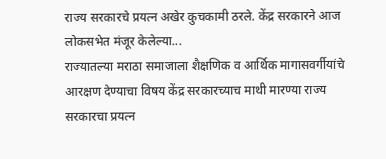राज्य सरकारचे प्रयत्न अखेर कुचकामी ठरले. केंद्र सरकारने आज लोकसभेत मंजूर केलेल्या...
राज्यातल्या मराठा समाजाला शैक्षणिक व आर्थिक मागासवर्गीयांचे आरक्षण देण्याचा विषय केंद्र सरकारच्याच माथी मारण्या राज्य सरकारचा प्रयत्न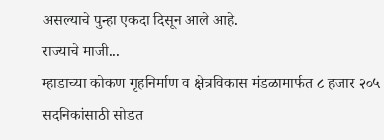असल्याचे पुन्हा एकदा दिसून आले आहे.
राज्याचे माजी...
म्हाडाच्या कोकण गृहनिर्माण व क्षेत्रविकास मंडळामार्फत ८ हजार २०५ सदनिकांसाठी सोडत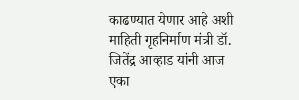काढण्यात येणार आहे अशी माहिती गृहनिर्माण मंत्री डॉ. जितेंद्र आव्हाड यांनी आज एका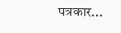पत्रकार...